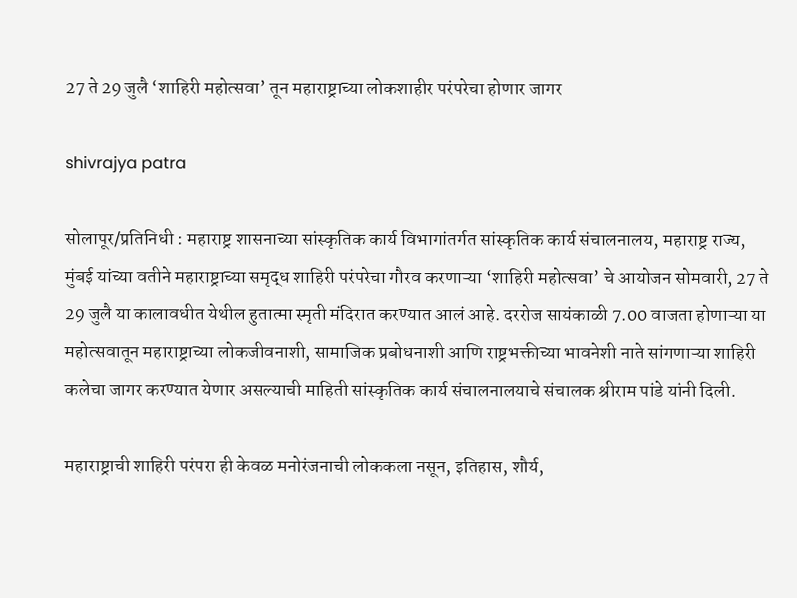27 ते 29 जुलै ‘शाहिरी महोत्सवा’ तून महाराष्ट्राच्या लोकशाहीर परंपरेचा होणार जागर

shivrajya patra

सोलापूर/प्रतिनिधी : महाराष्ट्र शासनाच्या सांस्कृतिक कार्य विभागांतर्गत सांस्कृतिक कार्य संचालनालय, महाराष्ट्र राज्य, मुंबई यांच्या वतीने महाराष्ट्राच्या समृद्ध शाहिरी परंपरेचा गौरव करणाऱ्या ‘शाहिरी महोत्सवा’ चे आयोजन सोमवारी, 27 ते 29 जुलै या कालावधीत येथील हुतात्मा स्मृती मंदिरात करण्यात आलं आहे. दररोज सायंकाळी 7.00 वाजता होणाऱ्या या महोत्सवातून महाराष्ट्राच्या लोकजीवनाशी, सामाजिक प्रबोधनाशी आणि राष्ट्रभक्तीच्या भावनेशी नाते सांगणाऱ्या शाहिरी कलेचा जागर करण्यात येणार असल्याची माहिती सांस्कृतिक कार्य संचालनालयाचे संचालक श्रीराम पांडे यांनी दिली.

महाराष्ट्राची शाहिरी परंपरा ही केवळ मनोरंजनाची लोककला नसून, इतिहास, शौर्य,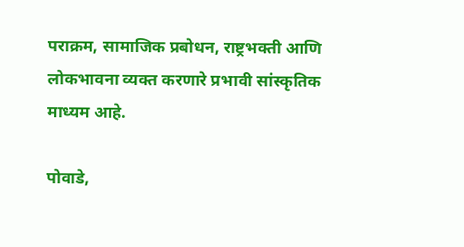पराक्रम, सामाजिक प्रबोधन, राष्ट्रभक्ती आणि लोकभावना व्यक्त करणारे प्रभावी सांस्कृतिक माध्यम आहे.

पोवाडे,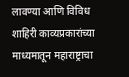लावण्या आणि विविध शाहिरी काव्यप्रकारांच्या माध्यमातून महाराष्ट्राचा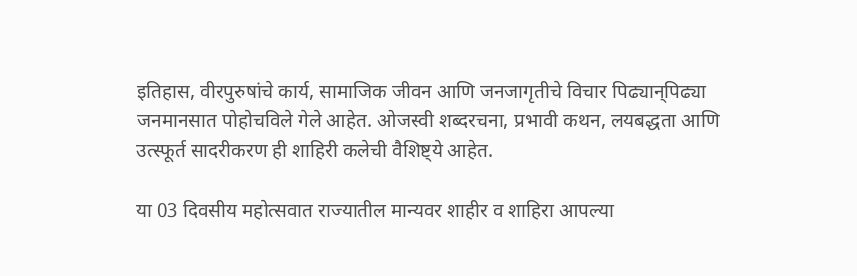इतिहास, वीरपुरुषांचे कार्य, सामाजिक जीवन आणि जनजागृतीचे विचार पिढ्यान्‌पिढ्या जनमानसात पोहोचविले गेले आहेत. ओजस्वी शब्दरचना, प्रभावी कथन, लयबद्धता आणि उत्स्फूर्त सादरीकरण ही शाहिरी कलेची वैशिष्ट्ये आहेत.

या 03 दिवसीय महोत्सवात राज्यातील मान्यवर शाहीर व शाहिरा आपल्या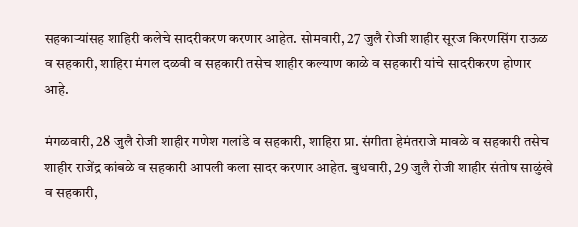सहकाऱ्यांसह शाहिरी कलेचे सादरीकरण करणार आहेत. सोमवारी, 27 जुलै रोजी शाहीर सूरज किरणसिंग राऊळ व सहकारी, शाहिरा मंगल दळवी व सहकारी तसेच शाहीर कल्याण काळे व सहकारी यांचे सादरीकरण होणार आहे.

मंगळवारी, 28 जुलै रोजी शाहीर गणेश गलांडे व सहकारी, शाहिरा प्रा. संगीता हेमंतराजे मावळे व सहकारी तसेच शाहीर राजेंद्र कांबळे व सहकारी आपली कला सादर करणार आहेत. बुधवारी, 29 जुलै रोजी शाहीर संतोष साळुंखे व सहकारी,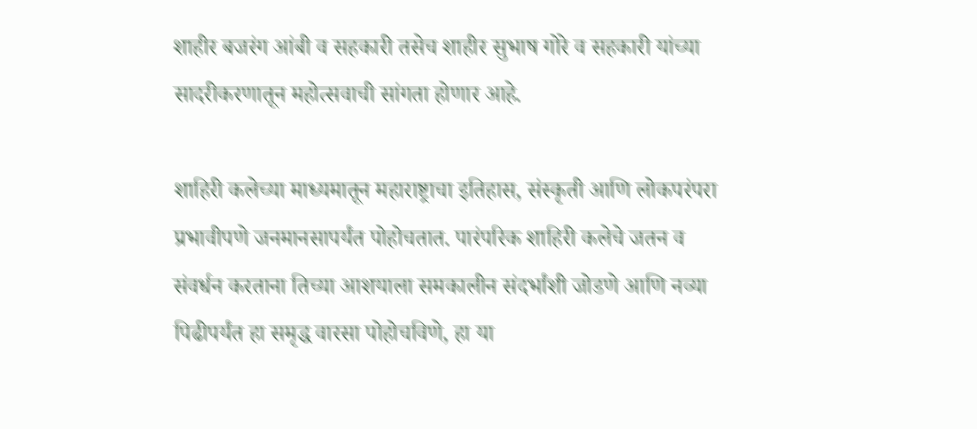शाहीर बजरंग आंबी व सहकारी तसेच शाहीर सुभाष गोरे व सहकारी यांच्या सादरीकरणातून महोत्सवाची सांगता होणार आहे.

शाहिरी कलेच्या माध्यमातून महाराष्ट्राचा इतिहास, संस्कृती आणि लोकपरंपरा प्रभावीपणे जनमानसापर्यंत पोहोचतात. पारंपरिक शाहिरी कलेचे जतन व संवर्धन करताना तिच्या आशयाला समकालीन संदर्भांशी जोडणे आणि नव्या पिढीपर्यंत हा समृद्ध वारसा पोहोचविणे, हा या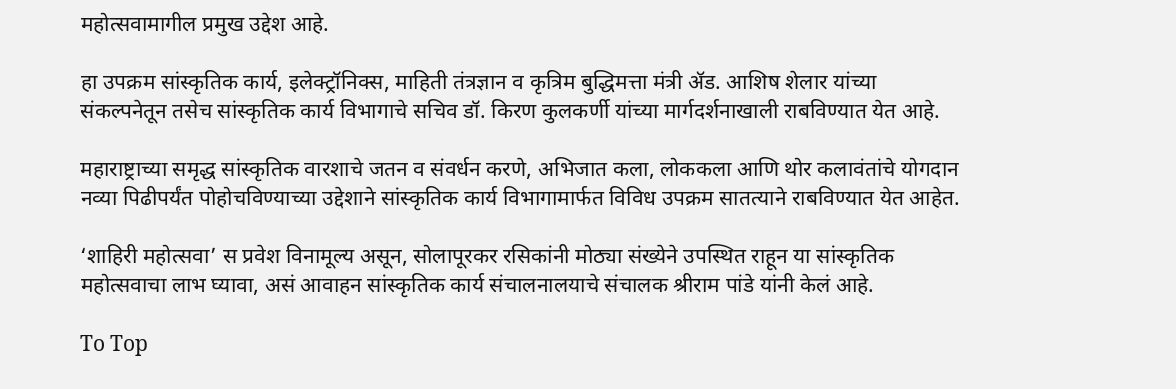महोत्सवामागील प्रमुख उद्देश आहे.

हा उपक्रम सांस्कृतिक कार्य, इलेक्ट्रॉनिक्स, माहिती तंत्रज्ञान व कृत्रिम बुद्धिमत्ता मंत्री ॲड. आशिष शेलार यांच्या संकल्पनेतून तसेच सांस्कृतिक कार्य विभागाचे सचिव डॉ. किरण कुलकर्णी यांच्या मार्गदर्शनाखाली राबविण्यात येत आहे.

महाराष्ट्राच्या समृद्ध सांस्कृतिक वारशाचे जतन व संवर्धन करणे, अभिजात कला, लोककला आणि थोर कलावंतांचे योगदान नव्या पिढीपर्यंत पोहोचविण्याच्या उद्देशाने सांस्कृतिक कार्य विभागामार्फत विविध उपक्रम सातत्याने राबविण्यात येत आहेत.

‘शाहिरी महोत्सवा’ स प्रवेश विनामूल्य असून, सोलापूरकर रसिकांनी मोठ्या संख्येने उपस्थित राहून या सांस्कृतिक महोत्सवाचा लाभ घ्यावा, असं आवाहन सांस्कृतिक कार्य संचालनालयाचे संचालक श्रीराम पांडे यांनी केलं आहे.

To Top